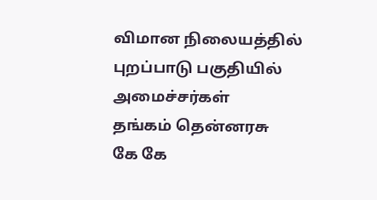விமான நிலையத்தில் புறப்பாடு பகுதியில்
அமைச்சர்கள்
தங்கம் தென்னரசு
கே கே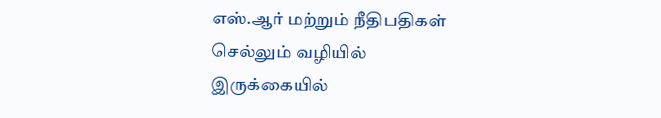எஸ்.ஆர் மற்றும் நீதிபதிகள்
செல்லும் வழியில்
இருக்கையில்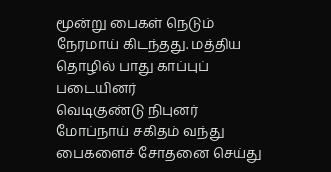மூன்று பைகள் நெடும் நேரமாய் கிடந்தது. மத்திய
தொழில் பாது காப்புப் படையினர்
வெடிகுண்டு நிபுனர் மோப்நாய் சகிதம் வந்து பைகளைச் சோதனை செய்து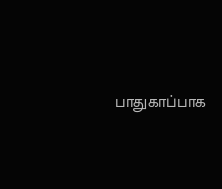பாதுகாப்பாக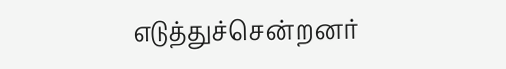எடுத்துச்சென்றனர்